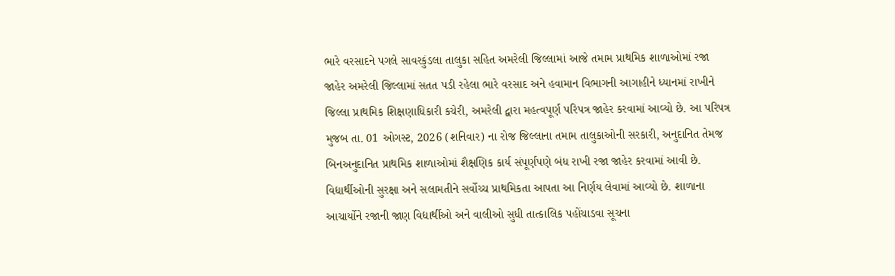ભારે વરસાદને પગલે સાવરકુંડલા તાલુકા સહિત અમરેલી જિલ્લામાં આજે તમામ પ્રાથમિક શાળાઓમાં રજા જાહેર અમરેલી જિલ્લામાં સતત પડી રહેલા ભારે વરસાદ અને હવામાન વિભાગની આગાહીને ધ્યાનમાં રાખીને જિલ્લા પ્રાથમિક શિક્ષણાધિકારી કચેરી, અમરેલી દ્વારા મહત્વપૂર્ણ પરિપત્ર જાહેર કરવામાં આવ્યો છે. આ પરિપત્ર મુજબ તા. 01 ઓગસ્ટ, 2026 (શનિવાર) ના રોજ જિલ્લાના તમામ તાલુકાઓની સરકારી, અનુદાનિત તેમજ બિનઅનુદાનિત પ્રાથમિક શાળાઓમાં શૈક્ષણિક કાર્ય સંપૂર્ણપણે બંધ રાખી રજા જાહેર કરવામાં આવી છે. વિદ્યાર્થીઓની સુરક્ષા અને સલામતીને સર્વોચ્ચ પ્રાથમિકતા આપતા આ નિર્ણય લેવામાં આવ્યો છે. શાળાના આચાર્યોને રજાની જાણ વિદ્યાર્થીઓ અને વાલીઓ સુધી તાત્કાલિક પહોંચાડવા સૂચના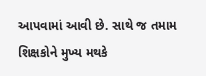આપવામાં આવી છે. સાથે જ તમામ શિક્ષકોને મુખ્ય મથકે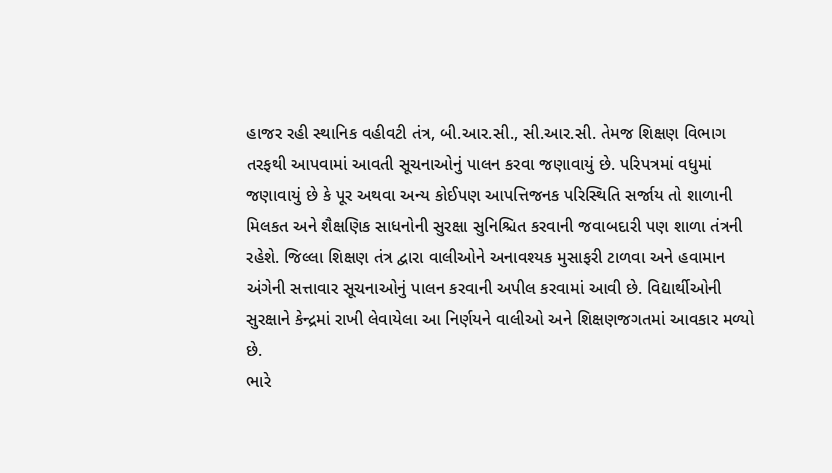હાજર રહી સ્થાનિક વહીવટી તંત્ર, બી.આર.સી., સી.આર.સી. તેમજ શિક્ષણ વિભાગ તરફથી આપવામાં આવતી સૂચનાઓનું પાલન કરવા જણાવાયું છે. પરિપત્રમાં વધુમાં જણાવાયું છે કે પૂર અથવા અન્ય કોઈપણ આપત્તિજનક પરિસ્થિતિ સર્જાય તો શાળાની મિલકત અને શૈક્ષણિક સાધનોની સુરક્ષા સુનિશ્ચિત કરવાની જવાબદારી પણ શાળા તંત્રની રહેશે. જિલ્લા શિક્ષણ તંત્ર દ્વારા વાલીઓને અનાવશ્યક મુસાફરી ટાળવા અને હવામાન અંગેની સત્તાવાર સૂચનાઓનું પાલન કરવાની અપીલ કરવામાં આવી છે. વિદ્યાર્થીઓની સુરક્ષાને કેન્દ્રમાં રાખી લેવાયેલા આ નિર્ણયને વાલીઓ અને શિક્ષણજગતમાં આવકાર મળ્યો છે.
ભારે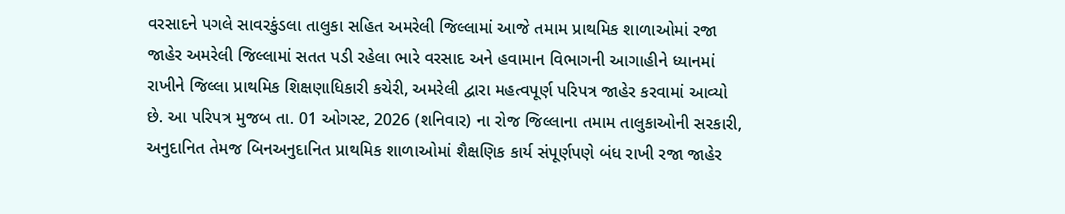વરસાદને પગલે સાવરકુંડલા તાલુકા સહિત અમરેલી જિલ્લામાં આજે તમામ પ્રાથમિક શાળાઓમાં રજા જાહેર અમરેલી જિલ્લામાં સતત પડી રહેલા ભારે વરસાદ અને હવામાન વિભાગની આગાહીને ધ્યાનમાં રાખીને જિલ્લા પ્રાથમિક શિક્ષણાધિકારી કચેરી, અમરેલી દ્વારા મહત્વપૂર્ણ પરિપત્ર જાહેર કરવામાં આવ્યો છે. આ પરિપત્ર મુજબ તા. 01 ઓગસ્ટ, 2026 (શનિવાર) ના રોજ જિલ્લાના તમામ તાલુકાઓની સરકારી, અનુદાનિત તેમજ બિનઅનુદાનિત પ્રાથમિક શાળાઓમાં શૈક્ષણિક કાર્ય સંપૂર્ણપણે બંધ રાખી રજા જાહેર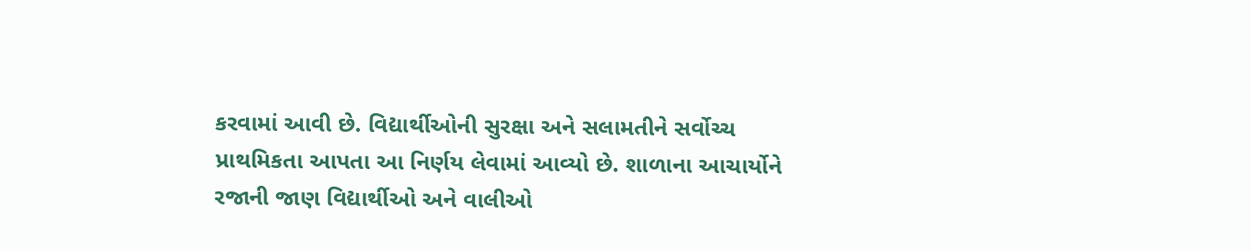કરવામાં આવી છે. વિદ્યાર્થીઓની સુરક્ષા અને સલામતીને સર્વોચ્ચ પ્રાથમિકતા આપતા આ નિર્ણય લેવામાં આવ્યો છે. શાળાના આચાર્યોને રજાની જાણ વિદ્યાર્થીઓ અને વાલીઓ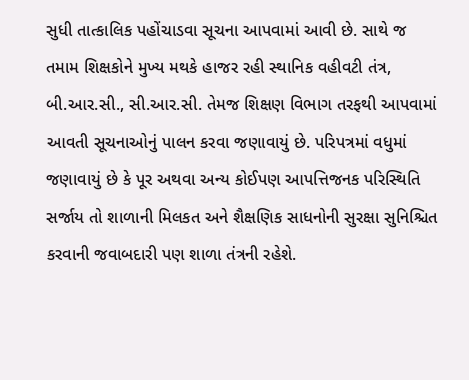સુધી તાત્કાલિક પહોંચાડવા સૂચના આપવામાં આવી છે. સાથે જ તમામ શિક્ષકોને મુખ્ય મથકે હાજર રહી સ્થાનિક વહીવટી તંત્ર, બી.આર.સી., સી.આર.સી. તેમજ શિક્ષણ વિભાગ તરફથી આપવામાં આવતી સૂચનાઓનું પાલન કરવા જણાવાયું છે. પરિપત્રમાં વધુમાં જણાવાયું છે કે પૂર અથવા અન્ય કોઈપણ આપત્તિજનક પરિસ્થિતિ સર્જાય તો શાળાની મિલકત અને શૈક્ષણિક સાધનોની સુરક્ષા સુનિશ્ચિત કરવાની જવાબદારી પણ શાળા તંત્રની રહેશે.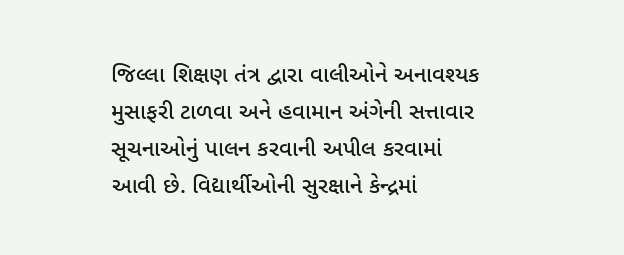જિલ્લા શિક્ષણ તંત્ર દ્વારા વાલીઓને અનાવશ્યક મુસાફરી ટાળવા અને હવામાન અંગેની સત્તાવાર સૂચનાઓનું પાલન કરવાની અપીલ કરવામાં આવી છે. વિદ્યાર્થીઓની સુરક્ષાને કેન્દ્રમાં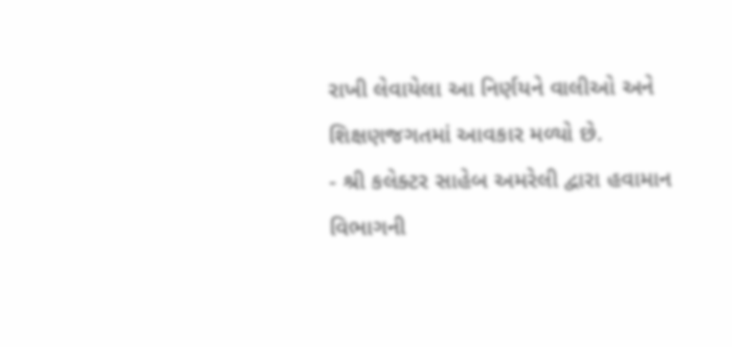રાખી લેવાયેલા આ નિર્ણયને વાલીઓ અને શિક્ષણજગતમાં આવકાર મળ્યો છે.
- શ્રી કલેક્ટર સાહેબ અમરેલી દ્વારા હવામાન વિભાગની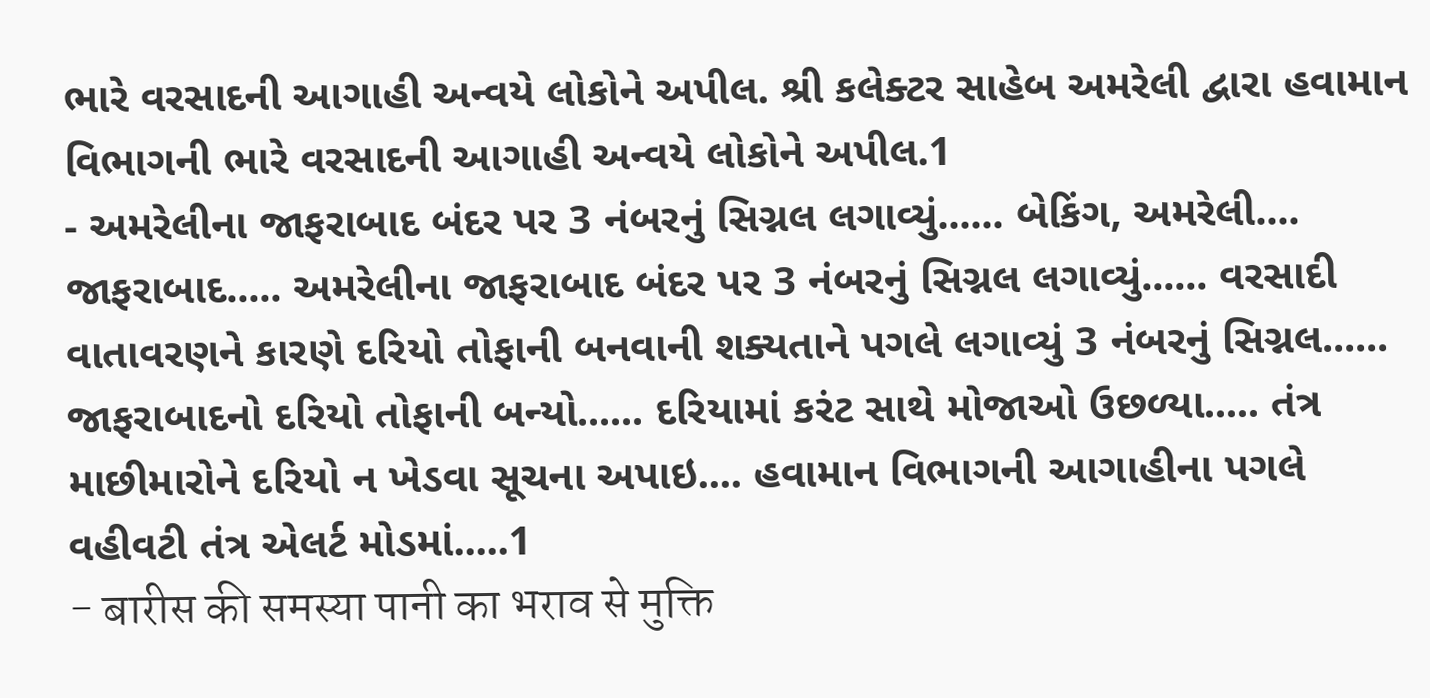ભારે વરસાદની આગાહી અન્વયે લોકોને અપીલ. શ્રી કલેક્ટર સાહેબ અમરેલી દ્વારા હવામાન વિભાગની ભારે વરસાદની આગાહી અન્વયે લોકોને અપીલ.1
- અમરેલીના જાફરાબાદ બંદર પર 3 નંબરનું સિગ્નલ લગાવ્યું...... બેકિંગ, અમરેલી.... જાફરાબાદ..... અમરેલીના જાફરાબાદ બંદર પર 3 નંબરનું સિગ્નલ લગાવ્યું...... વરસાદી વાતાવરણને કારણે દરિયો તોફાની બનવાની શક્યતાને પગલે લગાવ્યું 3 નંબરનું સિગ્નલ...... જાફરાબાદનો દરિયો તોફાની બન્યો...... દરિયામાં કરંટ સાથે મોજાઓ ઉછળ્યા..... તંત્ર માછીમારોને દરિયો ન ખેડવા સૂચના અપાઇ.... હવામાન વિભાગની આગાહીના પગલે વહીવટી તંત્ર એલર્ટ મોડમાં.....1
- बारीस की समस्या पानी का भराव से मुक्ति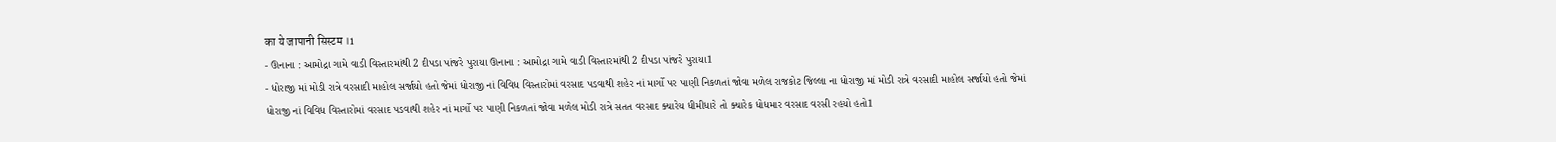का ये जापानी सिस्टम ।1
- ઊનાના : આમોદ્રા ગામે વાડી વિસ્તારમાંથી 2 દીપડા પાંજરે પુરાયા ઊનાના : આમોદ્રા ગામે વાડી વિસ્તારમાંથી 2 દીપડા પાંજરે પુરાયા1
- ધોરાજી માં મોડી રાત્રે વરસાદી માહોલ સર્જાયો હતો જેમાં ધોરાજી નાં વિવિધ વિસ્તારોમાં વરસાદ પડવાથી શહેર નાં માર્ગો પર પાણી નિકળતાં જોવા મળેલ રાજકોટ જિલ્લા ના ધોરાજી માં મોડી રાત્રે વરસાદી માહોલ સર્જાયો હતો જેમાં ધોરાજી નાં વિવિધ વિસ્તારોમાં વરસાદ પડવાથી શહેર નાં માર્ગો પર પાણી નિકળતાં જોવા મળેલ મોડી રાત્રે સતત વરસાદ ક્યારેય ધીમીધારે તો ક્યારેક ધોધમાર વરસાદ વરસી રહયો હતો1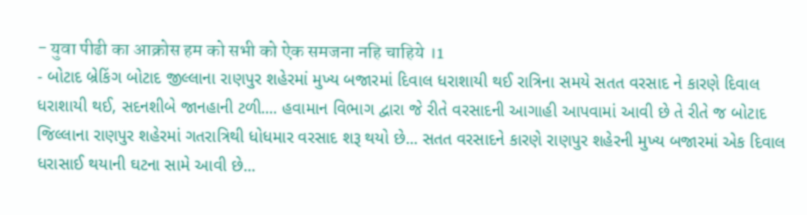- युवा पीढी का आक्रोस हम को सभी को ऐक समजना नहि चाहिये ।1
- બોટાદ બ્રેકિંગ બોટાદ જીલ્લાના રાણપુર શહેરમાં મુખ્ય બજારમાં દિવાલ ધરાશાયી થઈ રાત્રિના સમયે સતત વરસાદ ને કારણે દિવાલ ધરાશાયી થઈ, સદનશીબે જાનહાની ટળી.... હવામાન વિભાગ દ્વારા જે રીતે વરસાદની આગાહી આપવામાં આવી છે તે રીતે જ બોટાદ જિલ્લાના રાણપુર શહેરમાં ગતરાત્રિથી ધોધમાર વરસાદ શરૂ થયો છે... સતત વરસાદને કારણે રાણપુર શહેરની મુખ્ય બજારમાં એક દિવાલ ધરાસાઈ થયાની ઘટના સામે આવી છે...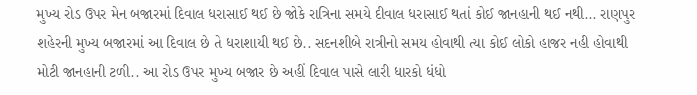મુખ્ય રોડ ઉપર મેન બજારમાં દિવાલ ધરાસાઈ થઈ છે જોકે રાત્રિના સમયે દીવાલ ધરાસાઈ થતાં કોઈ જાનહાની થઈ નથી... રાણપુર શહેરની મુખ્ય બજારમાં આ દિવાલ છે તે ધરાશાયી થઈ છે.. સદનશીબે રાત્રીનો સમય હોવાથી ત્યા કોઈ લોકો હાજર નહી હોવાથી મોટી જાનહાની ટળી.. આ રોડ ઉપર મુખ્ય બજાર છે અહીં દિવાલ પાસે લારી ધારકો ધંધો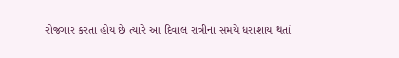રોજગાર કરતા હોય છે ત્યારે આ દિવાલ રાત્રીના સમયે ધરાશાય થતાં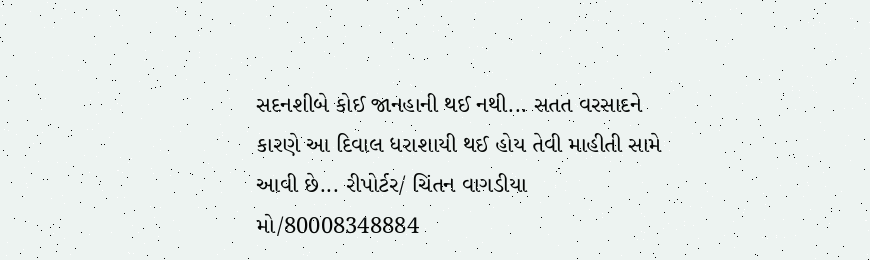સદનશીબે કોઈ જાનહાની થઈ નથી... સતત વરસાદને કારણે આ દિવાલ ધરાશાયી થઈ હોય તેવી માહીતી સામે આવી છે... રીપોર્ટર/ ચિંતન વાગડીયા મો/80008348884